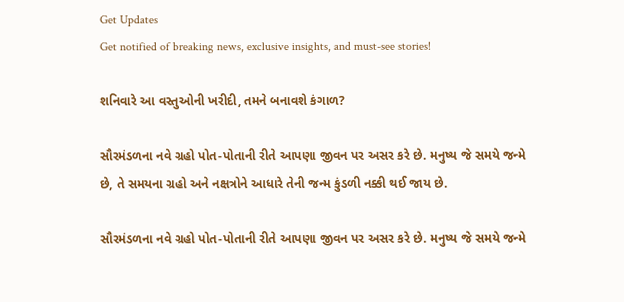Get Updates
Get notified of breaking news, exclusive insights, and must-see stories!

શનિવારે આ વસ્તુઓની ખરીદી, તમને બનાવશે કંગાળ?

સૌરમંડળના નવે ગ્રહો પોત-પોતાની રીતે આપણા જીવન પર અસર કરે છે. મનુષ્ય જે સમયે જન્મે છે, તે સમયના ગ્રહો અને નક્ષત્રોને આધારે તેની જન્મ કુંડળી નક્કી થઈ જાય છે.

સૌરમંડળના નવે ગ્રહો પોત-પોતાની રીતે આપણા જીવન પર અસર કરે છે. મનુષ્ય જે સમયે જન્મે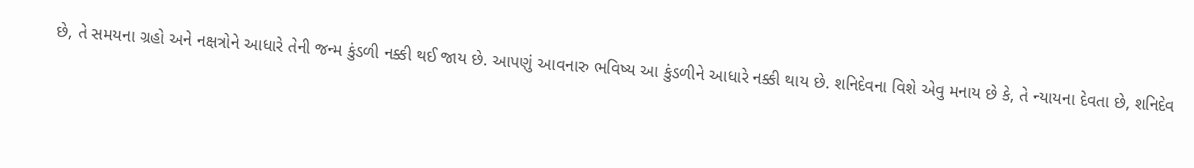છે, તે સમયના ગ્રહો અને નક્ષત્રોને આધારે તેની જન્મ કુંડળી નક્કી થઈ જાય છે. આપણું આવનારુ ભવિષ્ય આ કુંડળીને આધારે નક્કી થાય છે. શનિદેવના વિશે એવુ મનાય છે કે, તે ન્યાયના દેવતા છે, શનિદેવ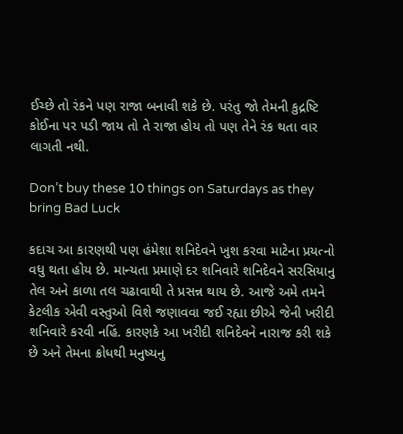ઈચ્છે તો રંકને પણ રાજા બનાવી શકે છે. પરંતુ જો તેમની કુદ્રષ્ટિ કોઈના પર પડી જાય તો તે રાજા હોય તો પણ તેને રંક થતા વાર લાગતી નથી.

Don’t buy these 10 things on Saturdays as they bring Bad Luck

કદાચ આ કારણથી પણ હંમેશા શનિદેવને ખુશ કરવા માટેના પ્રયત્નો વધુ થતા હોય છે. માન્યતા પ્રમાણે દર શનિવારે શનિદેવને સરસિયાનુ તેલ અને કાળા તલ ચઢાવાથી તે પ્રસન્ન થાય છે. આજે અમે તમને કેટલીક એવી વસ્તુઓ વિશે જણાવવા જઈ રહ્યા છીએ જેની ખરીદી શનિવારે કરવી નહિં. કારણકે આ ખરીદી શનિદેવને નારાજ કરી શકે છે અને તેમના ક્રોધથી મનુષ્યનુ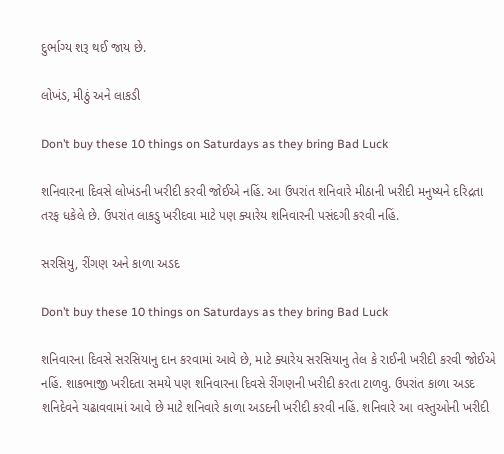દુર્ભાગ્ય શરૂ થઈ જાય છે.

લોખંડ, મીઠું અને લાકડી

Don’t buy these 10 things on Saturdays as they bring Bad Luck

શનિવારના દિવસે લોખંડની ખરીદી કરવી જોઈએ નહિં. આ ઉપરાંત શનિવારે મીઠાની ખરીદી મનુષ્યને દરિદ્રતા તરફ ધકેલે છે. ઉપરાંત લાકડુ ખરીદવા માટે પણ ક્યારેય શનિવારની પસંદગી કરવી નહિં.

સરસિયુ, રીંગણ અને કાળા અડદ

Don’t buy these 10 things on Saturdays as they bring Bad Luck

શનિવારના દિવસે સરસિયાનુ દાન કરવામાં આવે છે, માટે ક્યારેય સરસિયાનુ તેલ કે રાઈની ખરીદી કરવી જોઈએ નહિં. શાકભાજી ખરીદતા સમયે પણ શનિવારના દિવસે રીંગણની ખરીદી કરતા ટાળવુ. ઉપરાંત કાળા અડદ શનિદેવને ચઢાવવામાં આવે છે માટે શનિવારે કાળા અડદની ખરીદી કરવી નહિં. શનિવારે આ વસ્તુઓની ખરીદી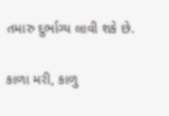તમારુ દુર્ભાગ્ય લાવી શકે છે.

કાળા મરી, કાળુ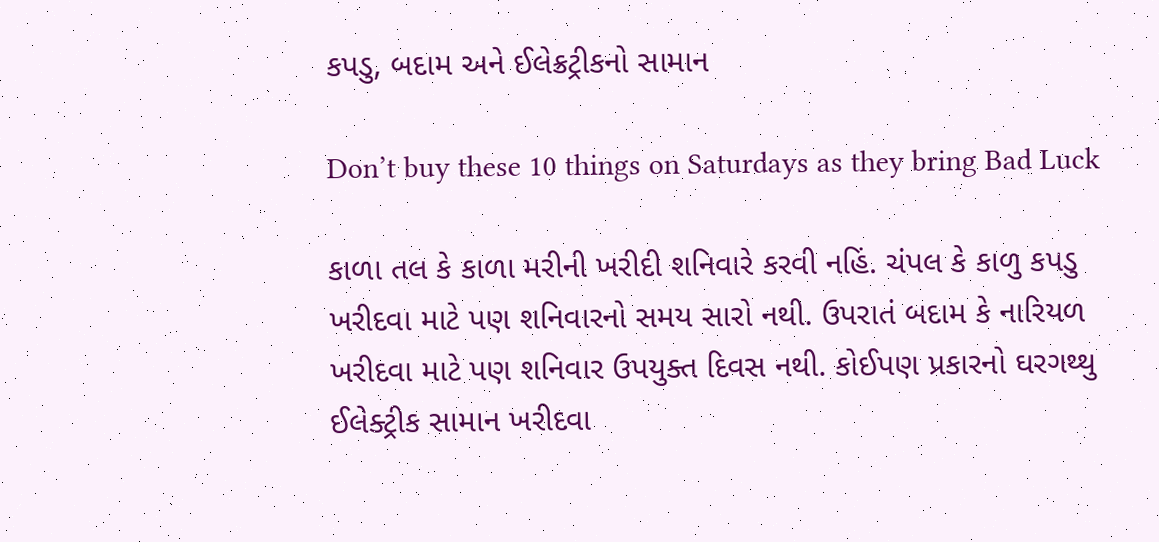કપડુ, બદામ અને ઈલેક્રટ્રીકનો સામાન

Don’t buy these 10 things on Saturdays as they bring Bad Luck

કાળા તલ કે કાળા મરીની ખરીદી શનિવારે કરવી નહિં. ચંપલ કે કાળુ કપડુ ખરીદવા માટે પણ શનિવારનો સમય સારો નથી. ઉપરાતં બદામ કે નારિયળ ખરીદવા માટે પણ શનિવાર ઉપયુક્ત દિવસ નથી. કોઈપણ પ્રકારનો ઘરગથ્થુ ઈલેક્ટ્રીક સામાન ખરીદવા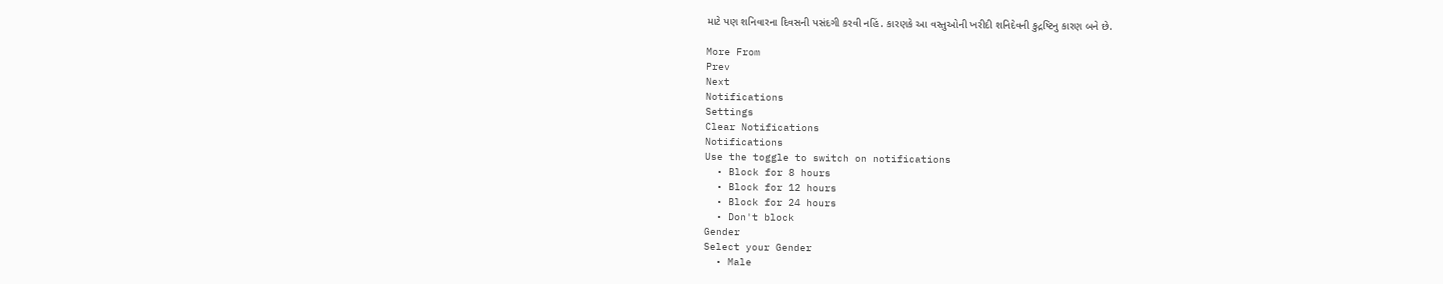માટે પણ શનિવારના દિવસની પસંદગી કરવી નહિં. કારણકે આ વસ્તુઓની ખરીદી શનિદેવની કુદ્રષ્ટિનુ કારણ બને છે.

More From
Prev
Next
Notifications
Settings
Clear Notifications
Notifications
Use the toggle to switch on notifications
  • Block for 8 hours
  • Block for 12 hours
  • Block for 24 hours
  • Don't block
Gender
Select your Gender
  • Male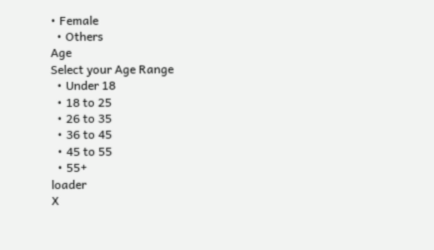• Female
  • Others
Age
Select your Age Range
  • Under 18
  • 18 to 25
  • 26 to 35
  • 36 to 45
  • 45 to 55
  • 55+
loader
X